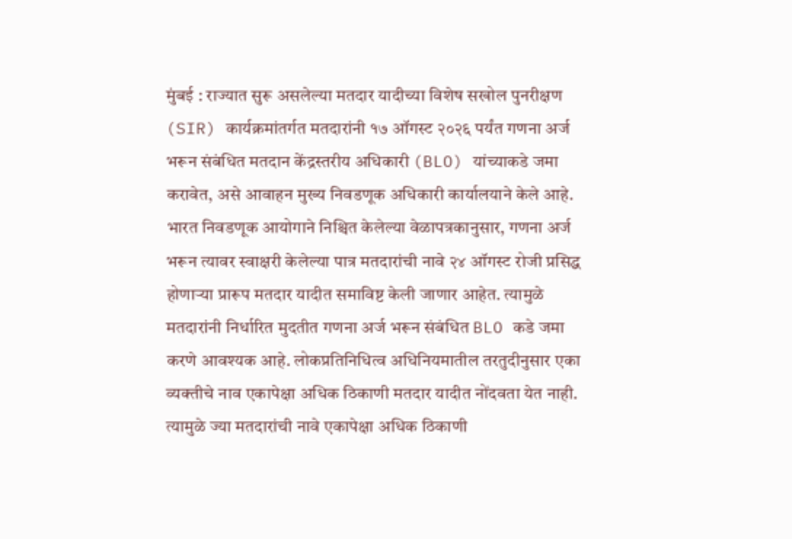मुंबई : राज्यात सुरू असलेल्या मतदार यादीच्या विशेष सखोल पुनरीक्षण (SIR) कार्यक्रमांतर्गत मतदारांनी १७ ऑगस्ट २०२६ पर्यंत गणना अर्ज भरून संबंधित मतदान केंद्रस्तरीय अधिकारी (BLO) यांच्याकडे जमा करावेत, असे आवाहन मुख्य निवडणूक अधिकारी कार्यालयाने केले आहे. भारत निवडणूक आयोगाने निश्चित केलेल्या वेळापत्रकानुसार, गणना अर्ज भरून त्यावर स्वाक्षरी केलेल्या पात्र मतदारांची नावे २४ ऑगस्ट रोजी प्रसिद्ध होणाऱ्या प्रारूप मतदार यादीत समाविष्ट केली जाणार आहेत. त्यामुळे मतदारांनी निर्धारित मुदतीत गणना अर्ज भरून संबंधित BLO कडे जमा करणे आवश्यक आहे. लोकप्रतिनिधित्व अधिनियमातील तरतुदीनुसार एका व्यक्तीचे नाव एकापेक्षा अधिक ठिकाणी मतदार यादीत नोंदवता येत नाही. त्यामुळे ज्या मतदारांची नावे एकापेक्षा अधिक ठिकाणी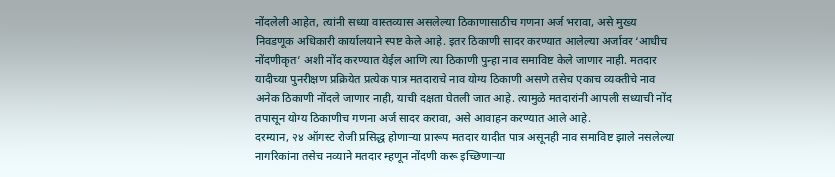नोंदलेली आहेत, त्यांनी सध्या वास्तव्यास असलेल्या ठिकाणासाठीच गणना अर्ज भरावा, असे मुख्य निवडणूक अधिकारी कार्यालयाने स्पष्ट केले आहे. इतर ठिकाणी सादर करण्यात आलेल्या अर्जावर ‘आधीच नोंदणीकृत’ अशी नोंद करण्यात येईल आणि त्या ठिकाणी पुन्हा नाव समाविष्ट केले जाणार नाही. मतदार यादीच्या पुनरीक्षण प्रक्रियेत प्रत्येक पात्र मतदाराचे नाव योग्य ठिकाणी असणे तसेच एकाच व्यक्तीचे नाव अनेक ठिकाणी नोंदले जाणार नाही, याची दक्षता घेतली जात आहे. त्यामुळे मतदारांनी आपली सध्याची नोंद तपासून योग्य ठिकाणीच गणना अर्ज सादर करावा, असे आवाहन करण्यात आले आहे.
दरम्यान, २४ ऑगस्ट रोजी प्रसिद्ध होणाऱ्या प्रारूप मतदार यादीत पात्र असूनही नाव समाविष्ट झाले नसलेल्या नागरिकांना तसेच नव्याने मतदार म्हणून नोंदणी करू इच्छिणाऱ्या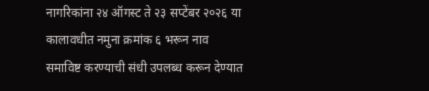नागरिकांना २४ ऑगस्ट ते २३ सप्टेंबर २०२६ या कालावधीत नमुना क्रमांक ६ भरून नाव समाविष्ट करण्याची संधी उपलब्ध करून देण्यात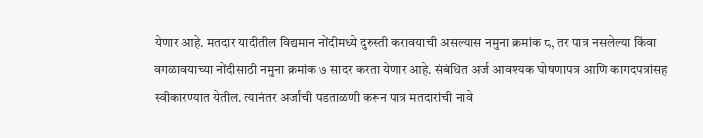येणार आहे. मतदार यादीतील विद्यमान नोंदीमध्ये दुरुस्ती करावयाची असल्यास नमुना क्रमांक ८, तर पात्र नसलेल्या किंवा वगळावयाच्या नोंदीसाठी नमुना क्रमांक ७ सादर करता येणार आहे. संबंधित अर्ज आवश्यक घोषणापत्र आणि कागदपत्रांसह स्वीकारण्यात येतील. त्यानंतर अर्जांची पडताळणी करून पात्र मतदारांची नावे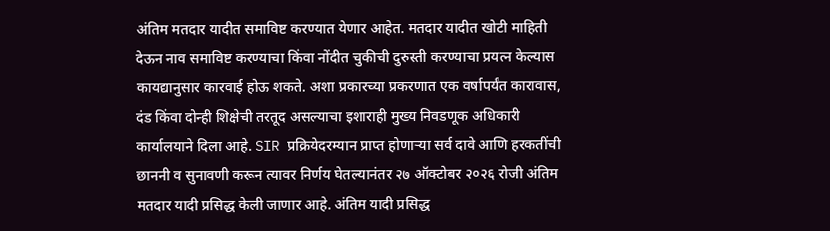अंतिम मतदार यादीत समाविष्ट करण्यात येणार आहेत. मतदार यादीत खोटी माहिती देऊन नाव समाविष्ट करण्याचा किंवा नोंदीत चुकीची दुरुस्ती करण्याचा प्रयत्न केल्यास कायद्यानुसार कारवाई होऊ शकते. अशा प्रकारच्या प्रकरणात एक वर्षापर्यंत कारावास, दंड किंवा दोन्ही शिक्षेची तरतूद असल्याचा इशाराही मुख्य निवडणूक अधिकारी कार्यालयाने दिला आहे. SIR प्रक्रियेदरम्यान प्राप्त होणाऱ्या सर्व दावे आणि हरकतींची छाननी व सुनावणी करून त्यावर निर्णय घेतल्यानंतर २७ ऑक्टोबर २०२६ रोजी अंतिम मतदार यादी प्रसिद्ध केली जाणार आहे. अंतिम यादी प्रसिद्ध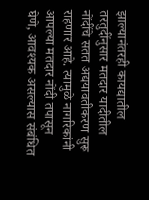झाल्यानंतरही कायद्यातील तरतुदींनुसार मतदार यादीतील नोंदींचे सतत अद्ययावतीकरण सुरू राहणार आहे. त्यामुळे नागरिकांनी आपल्या मतदार नोंदी तपासून घेणे, आवश्यक असल्यास संबंधित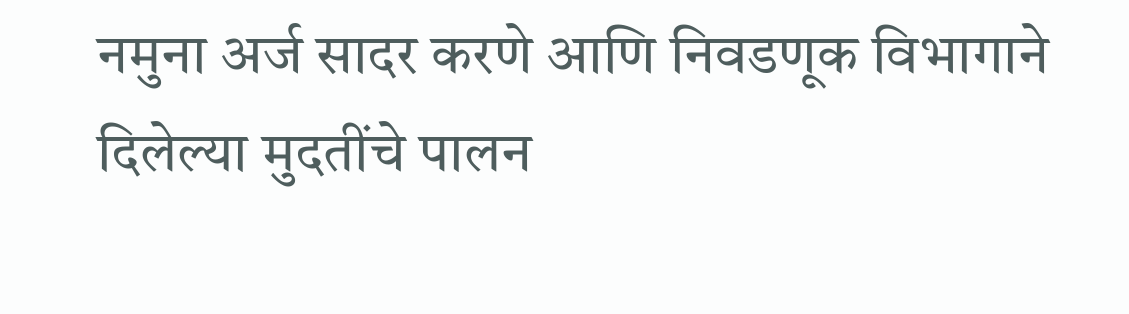नमुना अर्ज सादर करणे आणि निवडणूक विभागाने दिलेल्या मुदतींचे पालन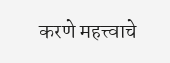करणे महत्त्वाचे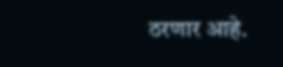ठरणार आहे.